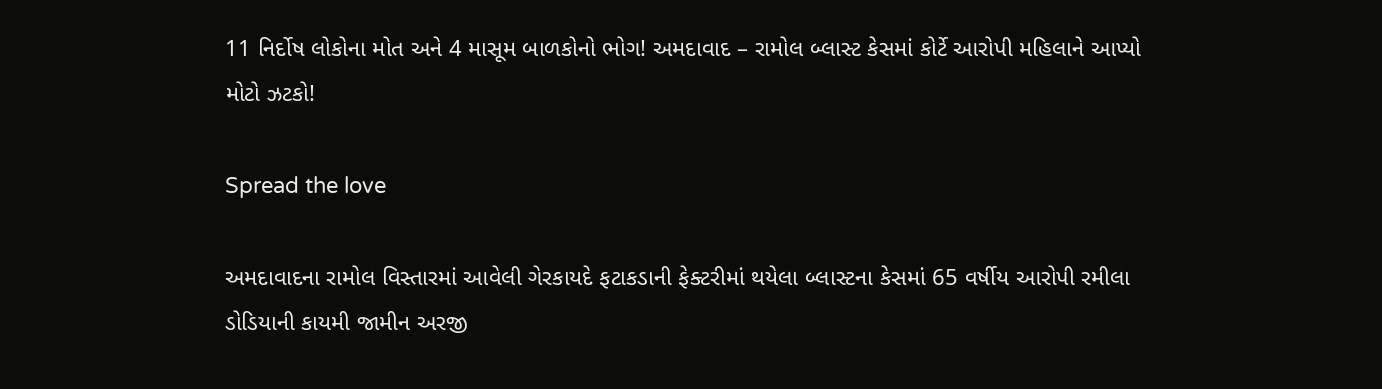11 નિર્દોષ લોકોના મોત અને 4 માસૂમ બાળકોનો ભોગ! અમદાવાદ – રામોલ બ્લાસ્ટ કેસમાં કોર્ટે આરોપી મહિલાને આપ્યો મોટો ઝટકો!

Spread the love

અમદાવાદના રામોલ વિસ્તારમાં આવેલી ગેરકાયદે ફટાકડાની ફેક્ટરીમાં થયેલા બ્લાસ્ટના કેસમાં 65 વર્ષીય આરોપી રમીલા ડોડિયાની કાયમી જામીન અરજી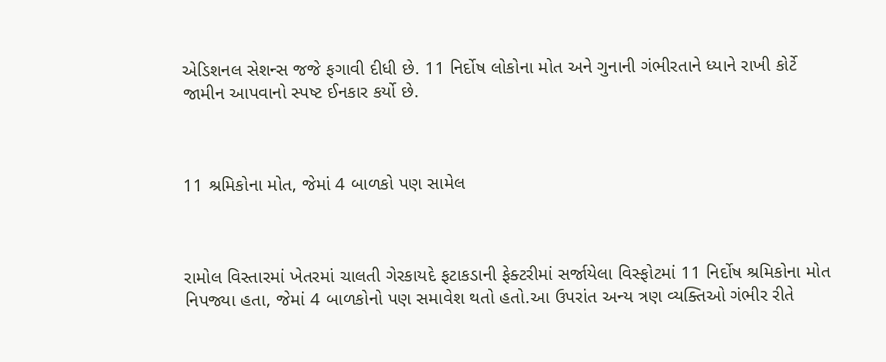એડિશનલ સેશન્સ જજે ફગાવી દીધી છે. 11 નિર્દોષ લોકોના મોત અને ગુનાની ગંભીરતાને ધ્યાને રાખી કોર્ટે જામીન આપવાનો સ્પષ્ટ ઈનકાર કર્યો છે.



11 શ્રમિકોના મોત, જેમાં 4 બાળકો પણ સામેલ



રામોલ વિસ્તારમાં ખેતરમાં ચાલતી ગેરકાયદે ફટાકડાની ફેક્ટરીમાં સર્જાયેલા વિસ્ફોટમાં 11 નિર્દોષ શ્રમિકોના મોત નિપજ્યા હતા, જેમાં 4 બાળકોનો પણ સમાવેશ થતો હતો.આ ઉપરાંત અન્ય ત્રણ વ્યક્તિઓ ગંભીર રીતે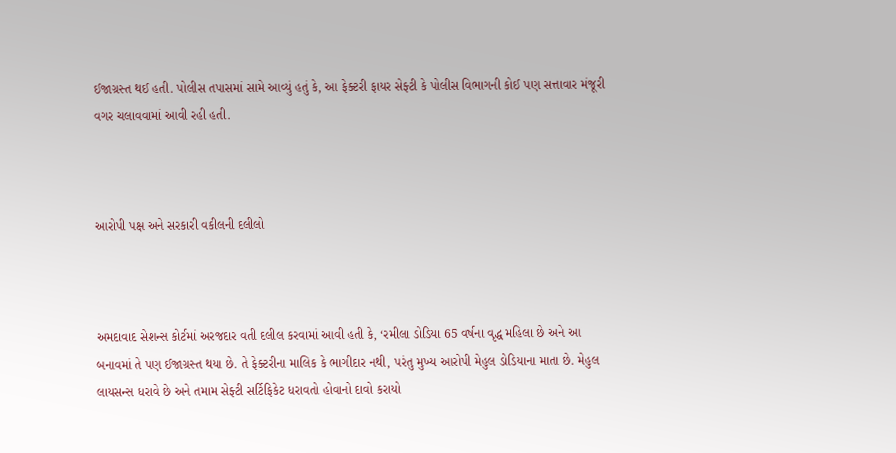ઈજાગ્રસ્ત થઈ હતી. પોલીસ તપાસમાં સામે આવ્યું હતું કે, આ ફેક્ટરી ફાયર સેફ્ટી કે પોલીસ વિભાગની કોઈ પણ સત્તાવાર મંજૂરી વગર ચલાવવામાં આવી રહી હતી.



આરોપી પક્ષ અને સરકારી વકીલની દલીલો



અમદાવાદ સેશન્સ કોર્ટમાં અરજદાર વતી દલીલ કરવામાં આવી હતી કે, ‘રમીલા ડોડિયા 65 વર્ષના વૃદ્ધ મહિલા છે અને આ બનાવમાં તે પણ ઈજાગ્રસ્ત થયા છે. તે ફેક્ટરીના માલિક કે ભાગીદાર નથી, પરંતુ મુખ્ય આરોપી મેહુલ ડોડિયાના માતા છે. મેહુલ લાયસન્સ ધરાવે છે અને તમામ સેફ્ટી સર્ટિફિકેટ ધરાવતો હોવાનો દાવો કરાયો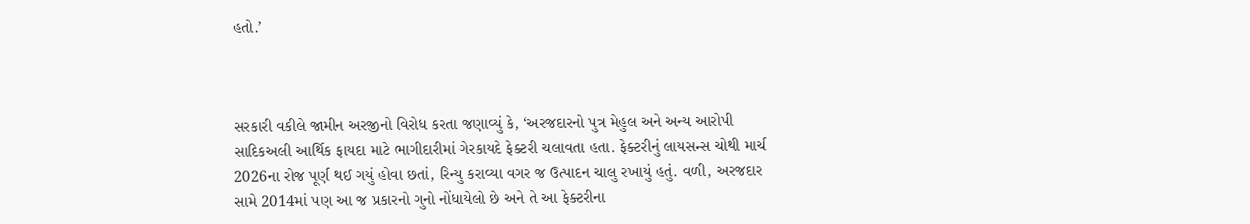હતો.’



સરકારી વકીલે જામીન અરજીનો વિરોધ કરતા જણાવ્યું કે, ‘અરજદારનો પુત્ર મેહુલ અને અન્ય આરોપી સાદિકઅલી આર્થિક ફાયદા માટે ભાગીદારીમાં ગેરકાયદે ફેક્ટરી ચલાવતા હતા. ફેક્ટરીનું લાયસન્સ ચોથી માર્ચ 2026ના રોજ પૂર્ણ થઈ ગયું હોવા છતાં, રિન્યુ કરાવ્યા વગર જ ઉત્પાદન ચાલુ રખાયું હતું. વળી, અરજદાર સામે 2014માં પણ આ જ પ્રકારનો ગુનો નોંધાયેલો છે અને તે આ ફેક્ટરીના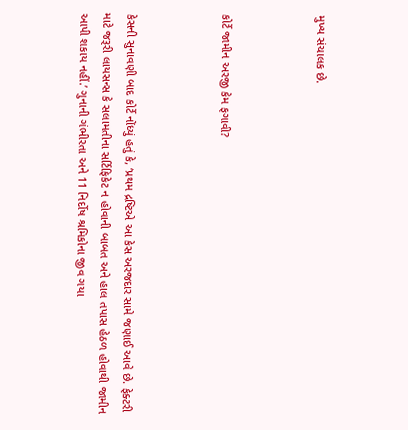મુખ્ય સંચાલક છે.



કોર્ટે જામીન અરજી કેમ ફગાવી?



કેસની સુનાવણી બાદ કોર્ટે નોંધ્યું હતું કે, ‘પ્રથમ દ્રષ્ટિએ આ કેસ અરજદાર સામે જણાઈ આવે છે. ફેક્ટરી માટે જરૂરી લાયસન્સ કે સલામતીના સર્ટિફિકેટ ન હોવાની બાબત અને હાલ તપાસ હેઠળ હોવાથી જામીન આપી શકાય નહીં.’ ગુનાની ગંભીરતા અને 11 નિર્દોષ શ્રમિકોના જીવ ગયા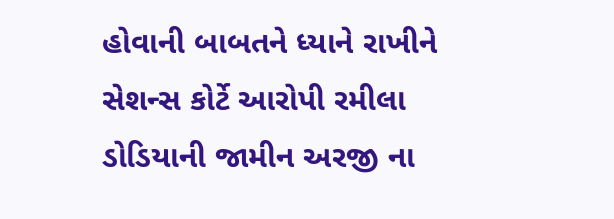હોવાની બાબતને ધ્યાને રાખીને સેશન્સ કોર્ટે આરોપી રમીલા ડોડિયાની જામીન અરજી ના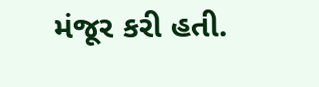મંજૂર કરી હતી.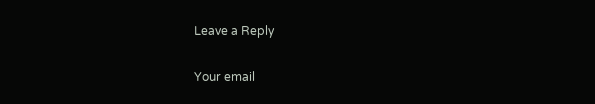Leave a Reply

Your email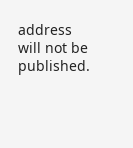address will not be published.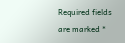Required fields are marked *